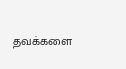தவக்களை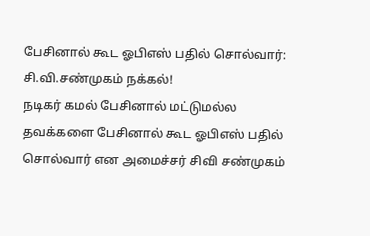பேசினால் கூட ஓபிஎஸ் பதில் சொல்வார்: சி.வி.சண்முகம் நக்கல்!
நடிகர் கமல் பேசினால் மட்டுமல்ல தவக்களை பேசினால் கூட ஓபிஎஸ் பதில் சொல்வார் என அமைச்சர் சிவி சண்முகம்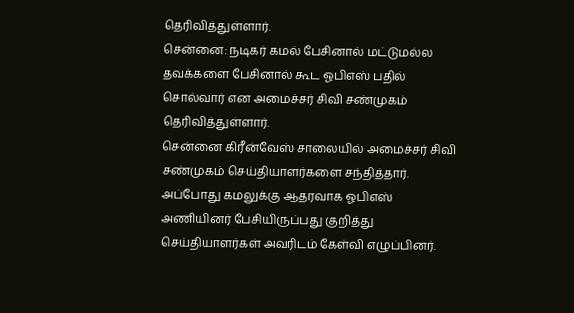தெரிவித்துள்ளார்.
சென்னை: நடிகர் கமல் பேசினால் மட்டுமல்ல தவக்களை பேசினால் கூட ஓபிஎஸ் பதில் சொல்வார் என அமைச்சர் சிவி சண்முகம் தெரிவித்துள்ளார்.
சென்னை கிரீன்வேஸ் சாலையில் அமைச்சர் சிவி சண்முகம் செய்தியாளர்களை சந்தித்தார். அப்போது கமலுக்கு ஆதரவாக ஓபிஎஸ் அணியினர் பேசியிருப்பது குறித்து செய்தியாளர்கள் அவரிடம் கேள்வி எழுப்பினர்.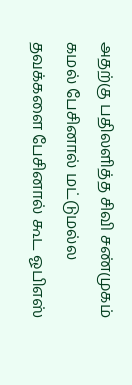அதற்கு பதிலளித்த சிவி சண்முகம் கமல் பேசினால் மட்டுமல்ல தவக்களை பேசினால் கூட ஓபிஎஸ்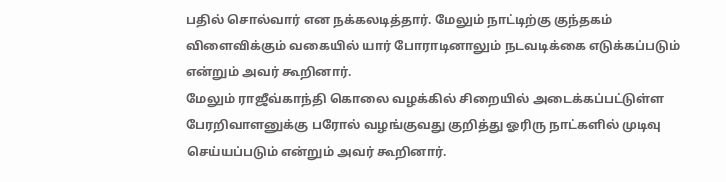பதில் சொல்வார் என நக்கலடித்தார். மேலும் நாட்டிற்கு குந்தகம் விளைவிக்கும் வகையில் யார் போராடினாலும் நடவடிக்கை எடுக்கப்படும் என்றும் அவர் கூறினார்.
மேலும் ராஜீவ்காந்தி கொலை வழக்கில் சிறையில் அடைக்கப்பட்டுள்ள பேரறிவாளனுக்கு பரோல் வழங்குவது குறித்து ஓரிரு நாட்களில் முடிவு செய்யப்படும் என்றும் அவர் கூறினார்.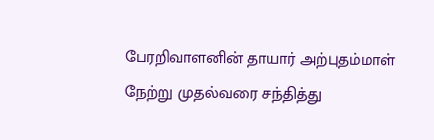பேரறிவாளனின் தாயார் அற்புதம்மாள் நேற்று முதல்வரை சந்தித்து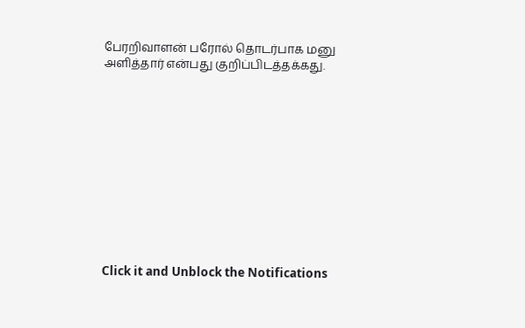பேரறிவாளன் பரோல் தொடர்பாக மனு அளித்தார் என்பது குறிப்பிடத்தக்கது.












Click it and Unblock the Notifications